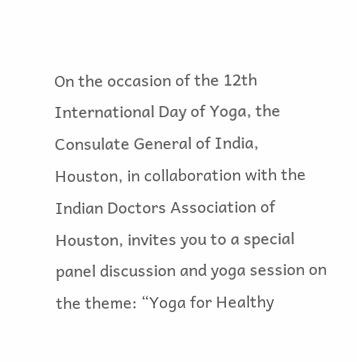On the occasion of the 12th International Day of Yoga, the Consulate General of India, Houston, in collaboration with the Indian Doctors Association of Houston, invites you to a special panel discussion and yoga session on the theme: “Yoga for Healthy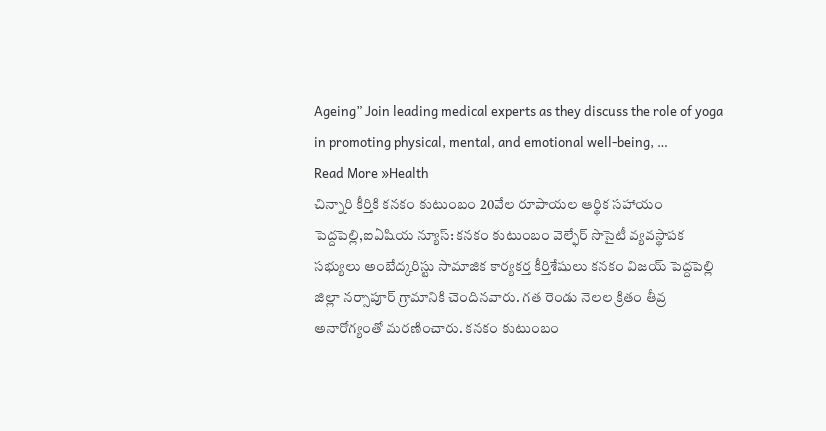Ageing” Join leading medical experts as they discuss the role of yoga in promoting physical, mental, and emotional well-being, …
Read More »Health
చిన్నారి కీర్తికి కనకం కుటుంబం 20వేల రూపాయల ఆర్థిక సహాయం
పెద్దపెల్లి,ఐఏషియ న్యూస్: కనకం కుటుంబం వెల్ఫేర్ సొసైటీ వ్యవస్థాపక సభ్యులు అంబేద్కరిస్టు సామాజిక కార్యకర్త కీర్తిశేషులు కనకం విజయ్ పెద్దపెల్లి జిల్లా నర్సాపూర్ గ్రామానికి చెందినవారు. గత రెండు నెలల క్రితం తీవ్ర అనారోగ్యంతో మరణించారు. కనకం కుటుంబం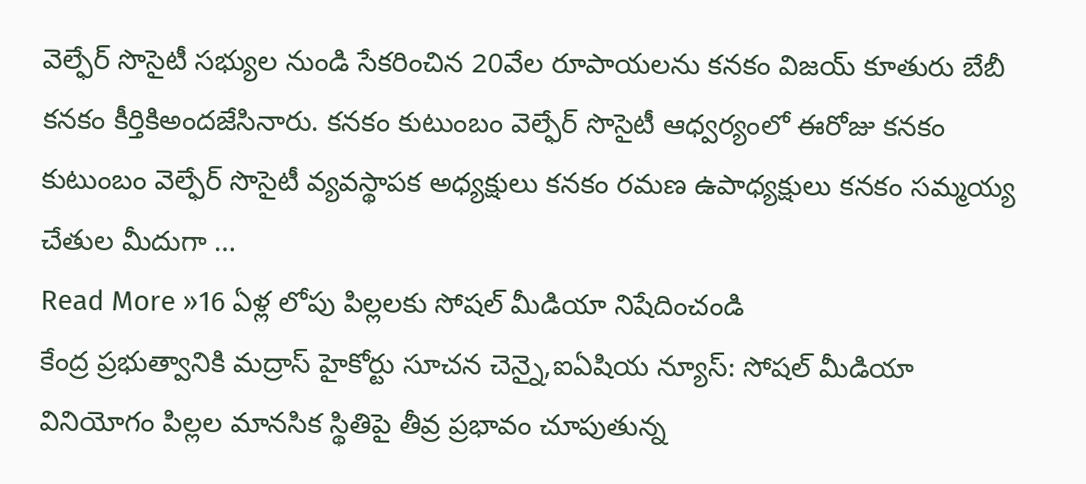వెల్ఫేర్ సొసైటీ సభ్యుల నుండి సేకరించిన 20వేల రూపాయలను కనకం విజయ్ కూతురు బేబీ కనకం కీర్తికిఅందజేసినారు. కనకం కుటుంబం వెల్ఫేర్ సొసైటీ ఆధ్వర్యంలో ఈరోజు కనకం కుటుంబం వెల్ఫేర్ సొసైటీ వ్యవస్థాపక అధ్యక్షులు కనకం రమణ ఉపాధ్యక్షులు కనకం సమ్మయ్య చేతుల మీదుగా …
Read More »16 ఏళ్ల లోపు పిల్లలకు సోషల్ మీడియా నిషేదించండి
కేంద్ర ప్రభుత్వానికి మద్రాస్ హైకోర్టు సూచన చెన్నై,ఐఏషియ న్యూస్: సోషల్ మీడియా వినియోగం పిల్లల మానసిక స్థితిపై తీవ్ర ప్రభావం చూపుతున్న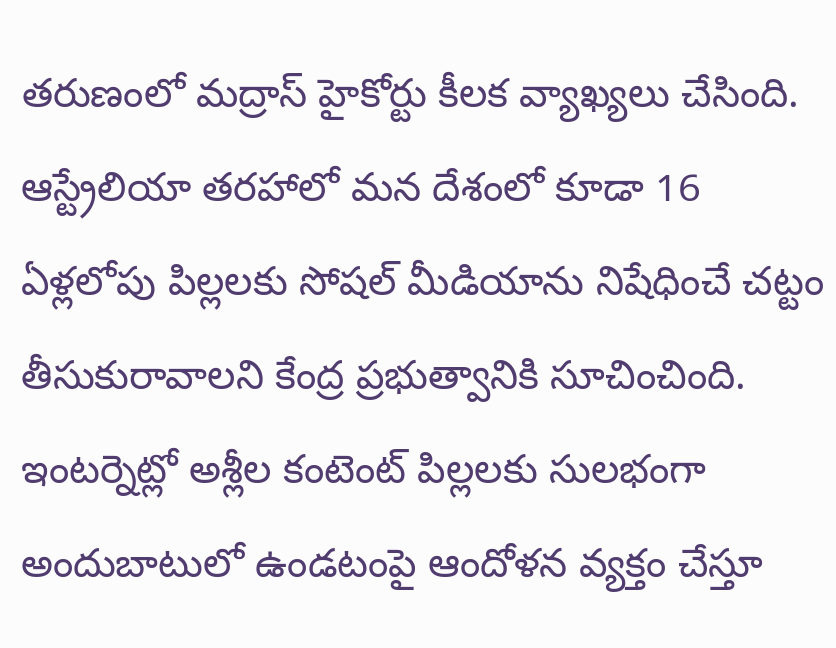తరుణంలో మద్రాస్ హైకోర్టు కీలక వ్యాఖ్యలు చేసింది. ఆస్ట్రేలియా తరహాలో మన దేశంలో కూడా 16 ఏళ్లలోపు పిల్లలకు సోషల్ మీడియాను నిషేధించే చట్టం తీసుకురావాలని కేంద్ర ప్రభుత్వానికి సూచించింది. ఇంటర్నెట్లో అశ్లీల కంటెంట్ పిల్లలకు సులభంగా అందుబాటులో ఉండటంపై ఆందోళన వ్యక్తం చేస్తూ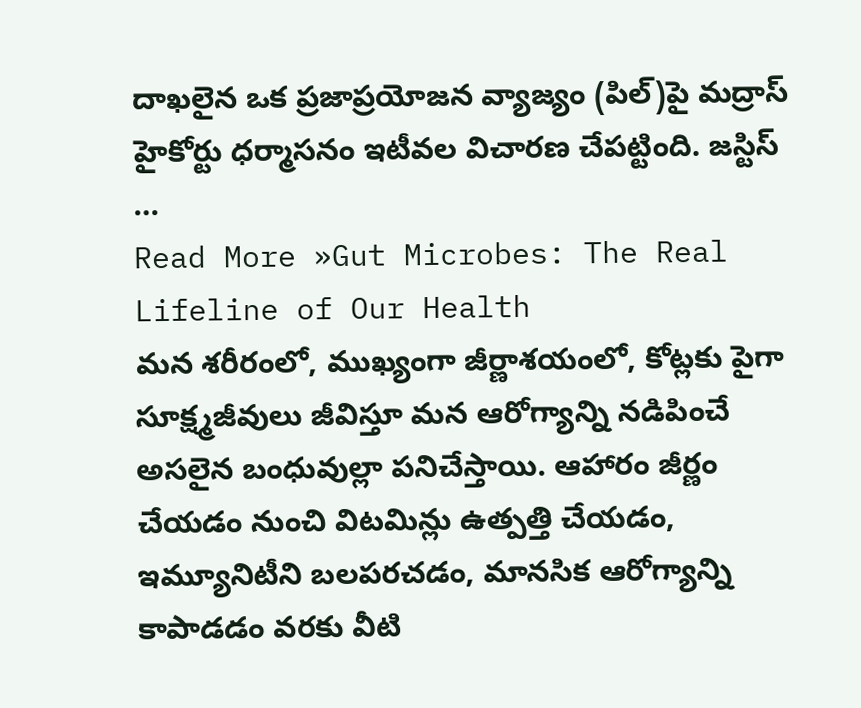దాఖలైన ఒక ప్రజాప్రయోజన వ్యాజ్యం (పిల్)పై మద్రాస్ హైకోర్టు ధర్మాసనం ఇటీవల విచారణ చేపట్టింది. జస్టిస్ …
Read More »Gut Microbes: The Real Lifeline of Our Health
మన శరీరంలో, ముఖ్యంగా జీర్ణాశయంలో, కోట్లకు పైగా సూక్ష్మజీవులు జీవిస్తూ మన ఆరోగ్యాన్ని నడిపించే అసలైన బంధువుల్లా పనిచేస్తాయి. ఆహారం జీర్ణం చేయడం నుంచి విటమిన్లు ఉత్పత్తి చేయడం, ఇమ్యూనిటీని బలపరచడం, మానసిక ఆరోగ్యాన్ని కాపాడడం వరకు వీటి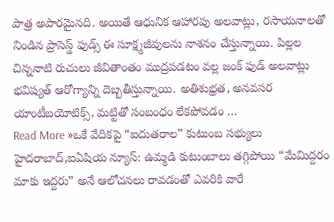పాత్ర అపారమైనది. అయితే ఆధునిక ఆహారపు అలవాట్లు, రసాయనాలతో నిండిన ప్రాసెస్డ్ ఫుడ్స్ ఈ సూక్ష్మజీవులను నాశనం చేస్తున్నాయి. పిల్లల చిన్ననాటి రుచులు జీవితాంతం ముద్రపడటం వల్ల జంక్ ఫుడ్ అలవాట్లు భవిష్యత్ ఆరోగ్యాన్ని దెబ్బతీస్తున్నాయి. అతిశుభ్రత, అనవసర యాంటీబయోటిక్స్, మట్టితో సంబంధం లేకపోవడం …
Read More »ఒకే వేదికపై “ఐదుతరాల” కుటుంబ సభ్యులు
హైదరాబాద్,ఐఏషియ న్యూస్: ఉమ్మడి కుటుంబాలు తగ్గిపోయి “మేమిద్దరం మాకు ఇద్దరు” అనే ఆలోచనలు రావడంతో ఎవరికి వారే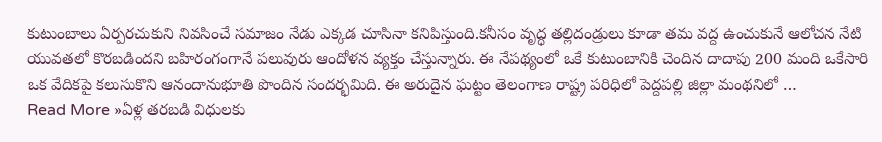కుటుంబాలు ఏర్పరచుకుని నివసించే సమాజం నేడు ఎక్కడ చూసినా కనిపిస్తుంది.కనీసం వృద్ధ తల్లిదండ్రులు కూడా తమ వద్ద ఉంచుకునే ఆలోచన నేటి యువతలో కొరబడిందని బహిరంగంగానే పలువురు ఆందోళన వ్యక్తం చేస్తున్నారు. ఈ నేపథ్యంలో ఒకే కుటుంబానికి చెందిన దాదాపు 200 మంది ఒకేసారి ఒక వేదికపై కలుసుకొని ఆనందానుభూతి పొందిన సందర్భమిది. ఈ అరుదైన ఘట్టం తెలంగాణ రాష్ట్ర పరిధిలో పెద్దపల్లి జిల్లా మంథనిలో …
Read More »ఏళ్ల తరబడి విధులకు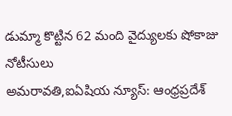డుమ్మా కొట్టిన 62 మంది వైద్యులకు షోకాజు నోటీసులు
అమరావతి,ఐఏషియ న్యూస్: ఆంధ్రప్రదేశ్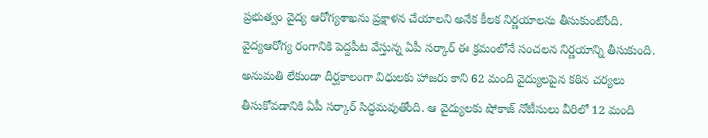ప్రభుత్వం వైద్య ఆరోగ్యశాఖను ప్రక్షాళన చేయాలని అనేక కీలక నిర్ణయాలను తీసుకుంటోంది. వైద్యఆరోగ్య రంగానికి పెద్దపీట వేస్తున్న ఏపీ సర్కార్ ఈ క్రమంలోనే సంచలన నిర్ణయాన్ని తీసుకుంది. అనుమతి లేకుండా దీర్ఘకాలంగా విధులకు హాజరు కాని 62 మంది వైద్యులపైన కఠిన చర్యలు తీసుకోవడానికి ఏపీ సర్కార్ సిద్ధమవుతోంది. ఆ వైద్యులకు షోకాజ్ నోటీసులు వీరిలో 12 మంది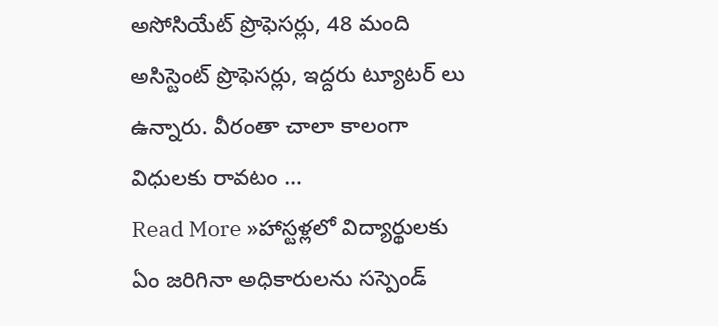అసోసియేట్ ప్రొఫెసర్లు, 48 మంది అసిస్టెంట్ ప్రొఫెసర్లు, ఇద్దరు ట్యూటర్ లు ఉన్నారు. వీరంతా చాలా కాలంగా విధులకు రావటం …
Read More »హాస్టళ్లలో విద్యార్థులకు ఏం జరిగినా అధికారులను సస్పెండ్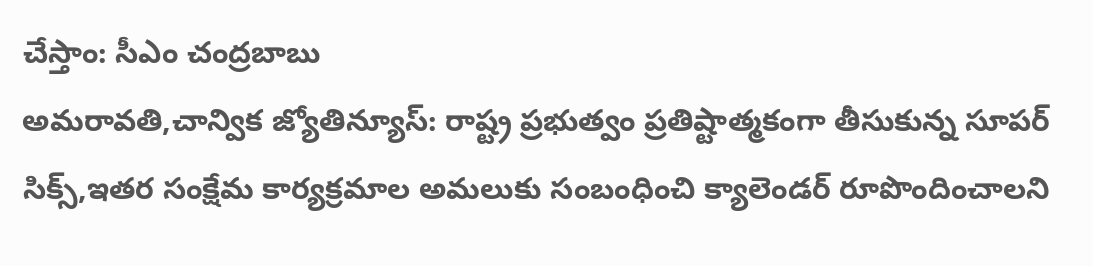చేస్తాం: సీఎం చంద్రబాబు
అమరావతి,చాన్విక జ్యోతిన్యూస్: రాష్ట్ర ప్రభుత్వం ప్రతిష్టాత్మకంగా తీసుకున్న సూపర్ సిక్స్,ఇతర సంక్షేమ కార్యక్రమాల అమలుకు సంబంధించి క్యాలెండర్ రూపొందించాలని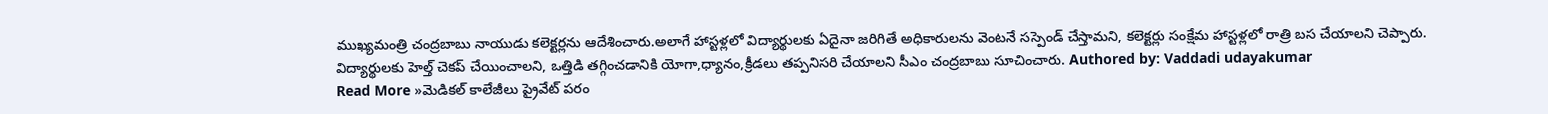ముఖ్యమంత్రి చంద్రబాబు నాయుడు కలెక్టర్లను ఆదేశించారు.అలాగే హాస్టళ్లలో విద్యార్థులకు ఏదైనా జరిగితే అధికారులను వెంటనే సస్పెండ్ చేస్తామని, కలెక్టర్లు సంక్షేమ హాస్టళ్లలో రాత్రి బస చేయాలని చెప్పారు. విద్యార్థులకు హెల్త్ చెకప్ చేయించాలని, ఒత్తిడి తగ్గించడానికి యోగా,ధ్యానం,క్రీడలు తప్పనిసరి చేయాలని సీఎం చంద్రబాబు సూచించారు. Authored by: Vaddadi udayakumar
Read More »మెడికల్ కాలేజీలు ప్రైవేట్ పరం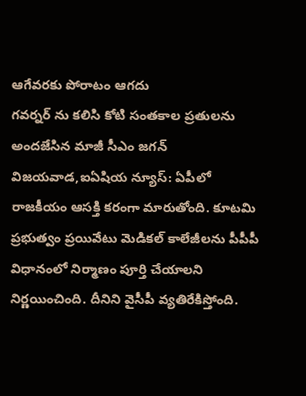ఆగేవరకు పోరాటం ఆగదు
గవర్నర్ ను కలిసి కోటి సంతకాల ప్రతులను అందజేసిన మాజీ సీఎం జగన్ విజయవాడ,ఐఏషియ న్యూస్: ఏపీలో రాజకీయం ఆసక్తి కరంగా మారుతోంది. కూటమి ప్రభుత్వం ప్రయివేటు మెడికల్ కాలేజీలను పీపీపీ విధానంలో నిర్మాణం పూర్తి చేయాలని నిర్ణయించింది. దీనిని వైసీపీ వ్యతిరేకిస్తోంది.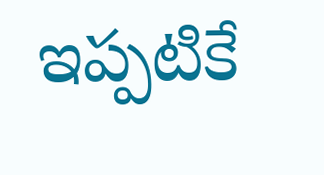ఇప్పటికే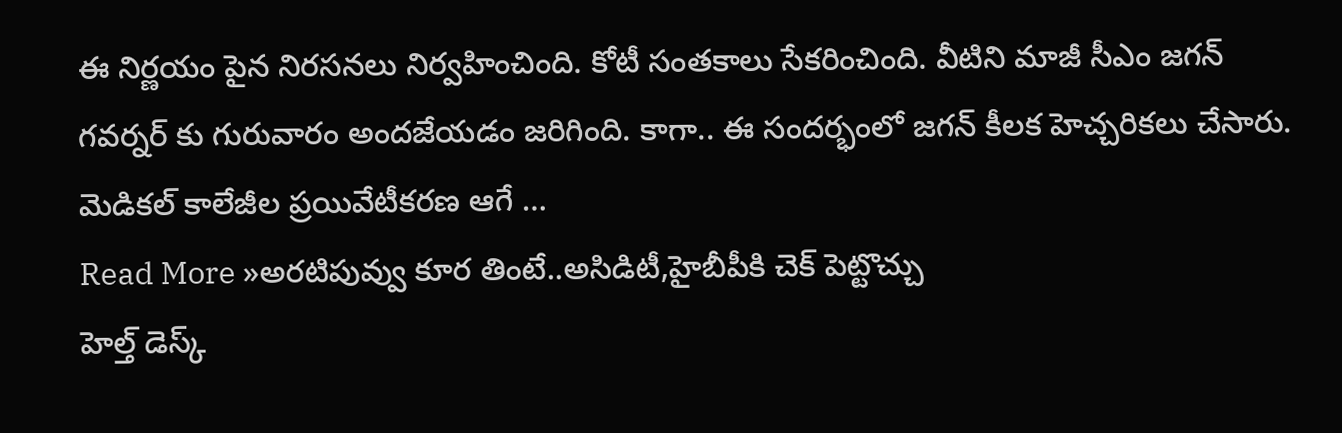ఈ నిర్ణయం పైన నిరసనలు నిర్వహించింది. కోటీ సంతకాలు సేకరించింది. వీటిని మాజీ సీఎం జగన్ గవర్నర్ కు గురువారం అందజేయడం జరిగింది. కాగా.. ఈ సందర్భంలో జగన్ కీలక హెచ్చరికలు చేసారు. మెడికల్ కాలేజీల ప్రయివేటీకరణ ఆగే …
Read More »అరటిపువ్వు కూర తింటే..అసిడిటీ,హైబీపీకి చెక్ పెట్టొచ్చు
హెల్త్ డెస్క్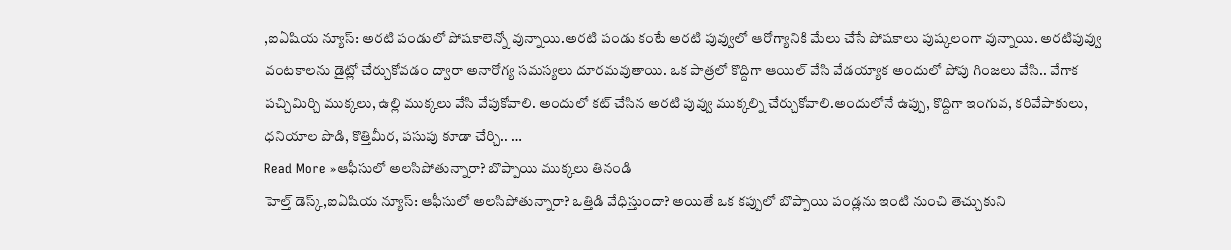,ఐఏషియ న్యూస్: అరటి పండులో పోషకాలెన్నో వున్నాయి.అరటి పండు కంటే అరటి పువ్వులో ఆరోగ్యానికి మేలు చేసే పోషకాలు పుష్కలంగా వున్నాయి. అరటిపువ్వు వంటకాలను డైట్లో చేర్చుకోవడం ద్వారా అనారోగ్య సమస్యలు దూరమవుతాయి. ఒక పాత్రలో కొద్దిగా ఆయిల్ వేసి వేడయ్యాక అందులో పోపు గింజలు వేసి.. వేగాక పచ్చిమిర్చి ముక్కలు, ఉల్లి ముక్కలు వేసి వేపుకోవాలి. అందులో కట్ చేసిన అరటి పువ్వు ముక్కల్ని చేర్చుకోవాలి.అందులోనే ఉప్పు, కొద్దిగా ఇంగువ, కరివేపాకులు, ధనియాల పొడి, కొత్తిమీర, పసుపు కూడా చేర్చి.. …
Read More »ఆఫీసులో అలసిపోతున్నారా? బొప్పాయి ముక్కలు తినండి
హెల్త్ డెస్క్,ఐఏషియ న్యూస్: ఆఫీసులో అలసిపోతున్నారా? ఒత్తిడి వేధిస్తుందా? అయితే ఒక కప్పులో బొప్పాయి పండ్లను ఇంటి నుంచి తెచ్చుకుని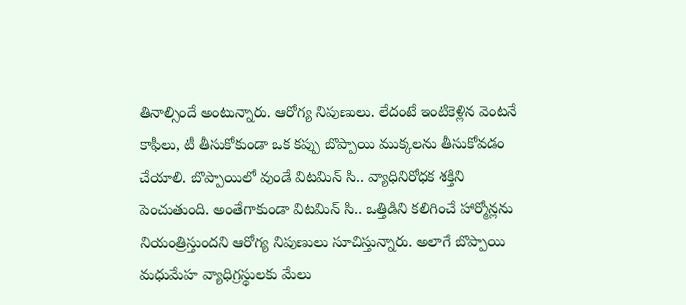తినాల్సిందే అంటున్నారు. ఆరోగ్య నిపుణులు. లేదంటే ఇంటికెళ్లిన వెంటనే కాఫీలు, టీ తీసుకోకుండా ఒక కప్పు బొప్పాయి ముక్కలను తీసుకోవడం చేయాలి. బొప్పాయిలో వుండే విటమిన్ సి.. వ్యాధినిరోధక శక్తిని పెంచుతుంది. అంతేగాకుండా విటమిన్ సి.. ఒత్తిడిని కలిగించే హార్మోన్లను నియంత్రిస్తుందని ఆరోగ్య నిపుణులు సూచిస్తున్నారు. అలాగే బొప్పాయి మధుమేహ వ్యాధిగ్రస్థులకు మేలు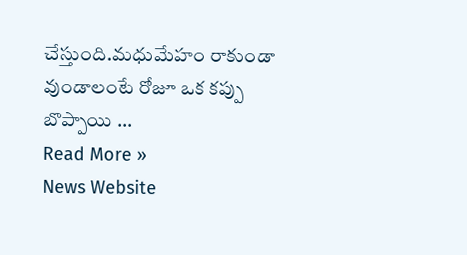చేస్తుంది.మధుమేహం రాకుండా వుండాలంటే రోజూ ఒక కప్పు బొప్పాయి …
Read More »
News Website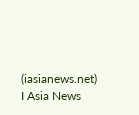(iasianews.net) I Asia News